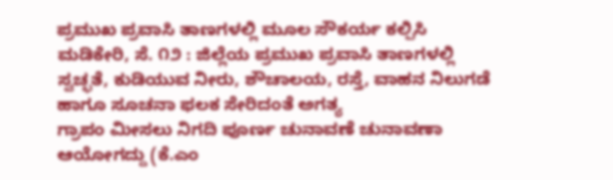ಪ್ರಮುಖ ಪ್ರವಾಸಿ ತಾಣಗಳಲ್ಲಿ ಮೂಲ ಸೌಕರ್ಯ ಕಲ್ಪಿಸಿ ಮಡಿಕೇರಿ, ಸೆ. ೧೨ : ಜಿಲ್ಲೆಯ ಪ್ರಮುಖ ಪ್ರವಾಸಿ ತಾಣಗಳಲ್ಲಿ ಸ್ವಚ್ಛತೆ, ಕುಡಿಯುವ ನೀರು, ಶೌಚಾಲಯ, ರಸ್ತೆ, ವಾಹನ ನಿಲುಗಡೆ ಹಾಗೂ ಸೂಚನಾ ಫಲಕ ಸೇರಿದಂತೆ ಅಗತ್ಯ
ಗ್ರಾಪಂ ಮೀಸಲು ನಿಗದಿ ಪೂರ್ಣ ಚುನಾವಣೆ ಚುನಾವಣಾ ಆಯೋಗದ್ದು (ಕೆ.ಎಂ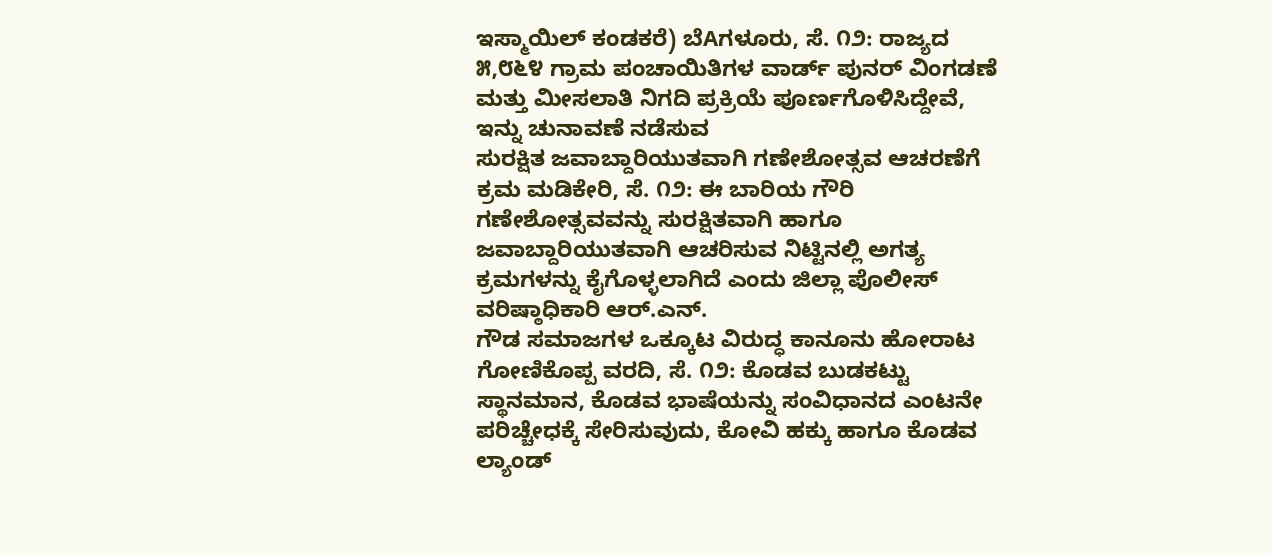ಇಸ್ಮಾಯಿಲ್ ಕಂಡಕರೆ) ಬೆAಗಳೂರು, ಸೆ. ೧೨: ರಾಜ್ಯದ ೫,೮೬೪ ಗ್ರಾಮ ಪಂಚಾಯಿತಿಗಳ ವಾರ್ಡ್ ಪುನರ್ ವಿಂಗಡಣೆ ಮತ್ತು ಮೀಸಲಾತಿ ನಿಗದಿ ಪ್ರಕ್ರಿಯೆ ಪೂರ್ಣಗೊಳಿಸಿದ್ದೇವೆ, ಇನ್ನು ಚುನಾವಣೆ ನಡೆಸುವ
ಸುರಕ್ಷಿತ ಜವಾಬ್ದಾರಿಯುತವಾಗಿ ಗಣೇಶೋತ್ಸವ ಆಚರಣೆಗೆ ಕ್ರಮ ಮಡಿಕೇರಿ, ಸೆ. ೧೨: ಈ ಬಾರಿಯ ಗೌರಿ ಗಣೇಶೋತ್ಸವವನ್ನು ಸುರಕ್ಷಿತವಾಗಿ ಹಾಗೂ ಜವಾಬ್ದಾರಿಯುತವಾಗಿ ಆಚರಿಸುವ ನಿಟ್ಟಿನಲ್ಲಿ ಅಗತ್ಯ ಕ್ರಮಗಳನ್ನು ಕೈಗೊಳ್ಳಲಾಗಿದೆ ಎಂದು ಜಿಲ್ಲಾ ಪೊಲೀಸ್ ವರಿಷ್ಠಾಧಿಕಾರಿ ಆರ್.ಎನ್.
ಗೌಡ ಸಮಾಜಗಳ ಒಕ್ಕೂಟ ವಿರುದ್ಧ ಕಾನೂನು ಹೋರಾಟ ಗೋಣಿಕೊಪ್ಪ ವರದಿ, ಸೆ. ೧೨: ಕೊಡವ ಬುಡಕಟ್ಟು ಸ್ಥಾನಮಾನ, ಕೊಡವ ಭಾಷೆಯನ್ನು ಸಂವಿಧಾನದ ಎಂಟನೇ ಪರಿಚ್ಚೇಧಕ್ಕೆ ಸೇರಿಸುವುದು, ಕೋವಿ ಹಕ್ಕು ಹಾಗೂ ಕೊಡವ ಲ್ಯಾಂಡ್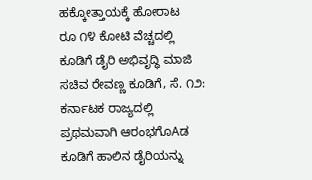ಹಕ್ಕೋತ್ತಾಯಕ್ಕೆ ಹೋರಾಟ
ರೂ ೧೪ ಕೋಟಿ ವೆಚ್ಚದಲ್ಲಿ ಕೂಡಿಗೆ ಡೈರಿ ಅಭಿವೃದ್ಧಿ ಮಾಜಿ ಸಚಿವ ರೇವಣ್ಣ ಕೂಡಿಗೆ, ಸೆ. ೧೨: ಕರ್ನಾಟಕ ರಾಜ್ಯದಲ್ಲಿ ಪ್ರಥಮವಾಗಿ ಆರಂಭಗೊAಡ ಕೂಡಿಗೆ ಹಾಲಿನ ಡೈರಿಯನ್ನು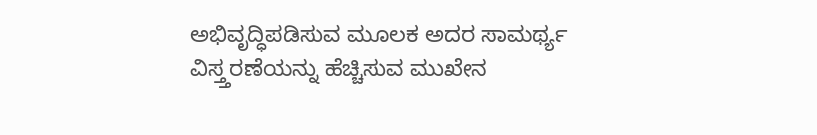ಅಭಿವೃದ್ಧಿಪಡಿಸುವ ಮೂಲಕ ಅದರ ಸಾಮರ್ಥ್ಯ ವಿಸ್ತ್ತರಣೆಯನ್ನು ಹೆಚ್ಚಿಸುವ ಮುಖೇನ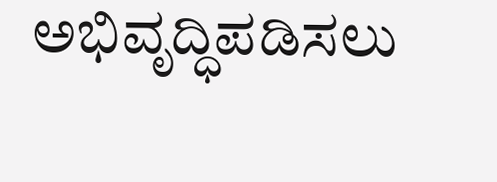ಅಭಿವೃದ್ಧಿಪಡಿಸಲು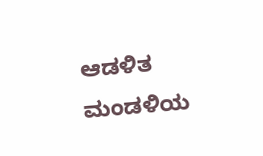ಆಡಳಿತ ಮಂಡಳಿಯ